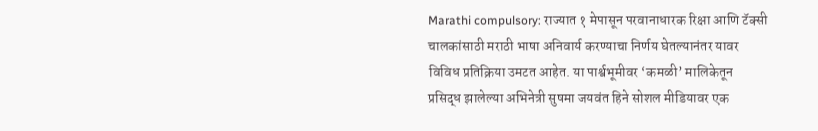Marathi compulsory: राज्यात १ मेपासून परवानाधारक रिक्षा आणि टॅक्सी चालकांसाठी मराठी भाषा अनिवार्य करण्याचा निर्णय घेतल्यानंतर यावर विविध प्रतिक्रिया उमटत आहेत. या पार्श्वभूमीवर ‘कमळी’ मालिकेतून प्रसिद्ध झालेल्या अभिनेत्री सुषमा जयवंत हिने सोशल मीडियावर एक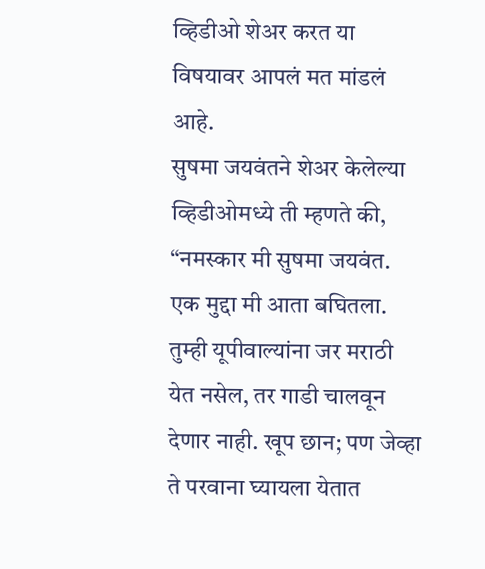व्हिडीओ शेअर करत या विषयावर आपलं मत मांडलं आहे.
सुषमा जयवंतने शेअर केलेल्या व्हिडीओमध्ये ती म्हणते की, “नमस्कार मी सुषमा जयवंत. एक मुद्दा मी आता बघितला. तुम्ही यूपीवाल्यांना जर मराठी येत नसेल, तर गाडी चालवून देणार नाही. खूप छान; पण जेव्हा ते परवाना घ्यायला येतात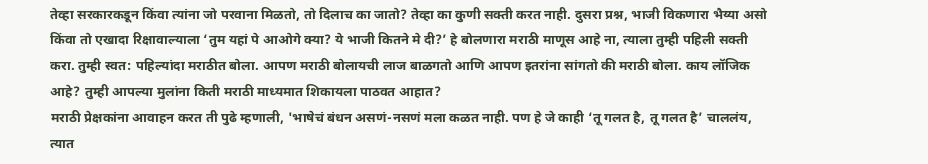तेव्हा सरकारकडून किंवा त्यांना जो परवाना मिळतो, तो दिलाच का जातो? तेव्हा का कुणी सक्ती करत नाही. दुसरा प्रश्न, भाजी विकणारा भैय्या असो किंवा तो एखादा रिक्षावाल्याला ‘तुम यहां पे आओगे क्या? ये भाजी कितने मे दी?’ हे बोलणारा मराठी माणूस आहे ना, त्याला तुम्ही पहिली सक्ती करा. तुम्ही स्वत: पहिल्यांदा मराठीत बोला. आपण मराठी बोलायची लाज बाळगतो आणि आपण इतरांना सांगतो की मराठी बोला. काय लॉजिक आहे? तुम्ही आपल्या मुलांना किती मराठी माध्यमात शिकायला पाठवत आहात?
मराठी प्रेक्षकांना आवाहन करत ती पुढे म्हणाली, 'भाषेचं बंधन असणं-नसणं मला कळत नाही. पण हे जे काही ‘तू गलत है, तू गलत है’ चाललंय, त्यात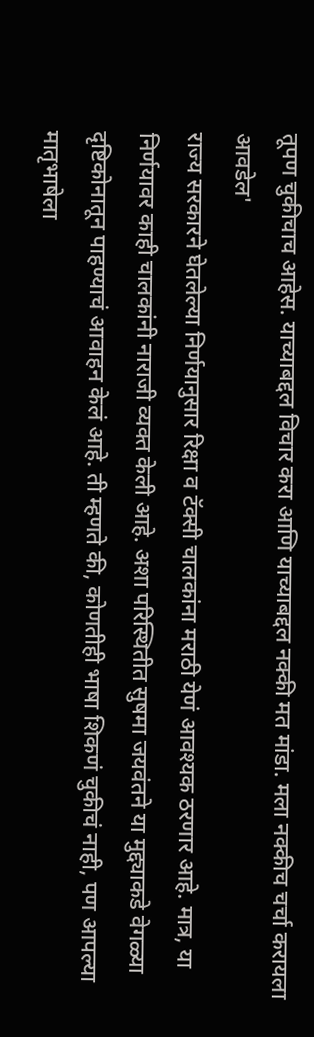तूपण चुकीचाच आहेस. याच्याबद्दल विचार करा आणि याच्याबद्दल नक्की मत मांडा. मला नक्कीच चर्चा करायला आवडेल'
राज्य सरकारने घेतलेल्या निर्णयानुसार रिक्षा व टॅक्सी चालकांना मराठी येणं आवश्यक ठरणार आहे. मात्र, या निर्णयावर काही चालकांनी नाराजी व्यक्त केली आहे. अशा परिस्थितीत सुषमा जयवंतने या मुद्द्याकडे वेगळ्या दृष्टिकोनातून पाहण्याचं आवाहन केलं आहे. ती म्हणते की, कोणतीही भाषा शिकणं चुकीचं नाही, पण आपल्या मातृभाषेला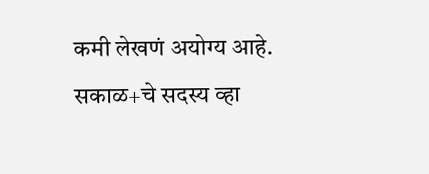कमी लेखणं अयोग्य आहे.
सकाळ+चे सदस्य व्हा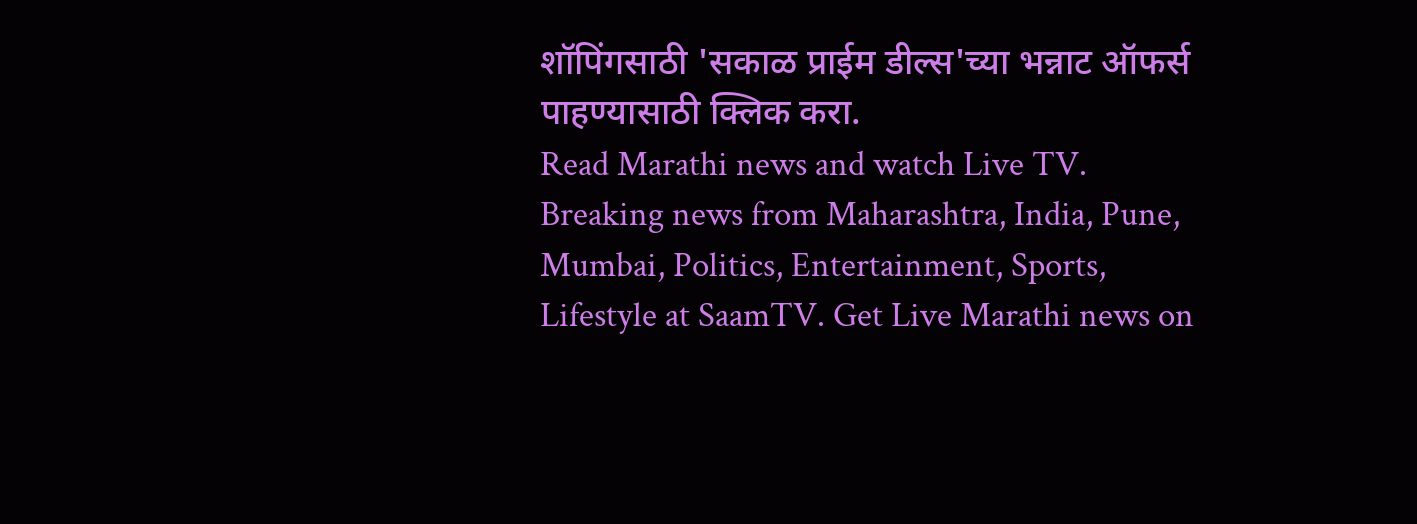शॉपिंगसाठी 'सकाळ प्राईम डील्स'च्या भन्नाट ऑफर्स पाहण्यासाठी क्लिक करा.
Read Marathi news and watch Live TV. Breaking news from Maharashtra, India, Pune, Mumbai, Politics, Entertainment, Sports, Lifestyle at SaamTV. Get Live Marathi news on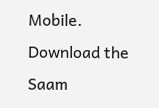Mobile. Download the Saam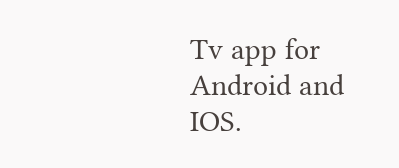Tv app for Android and IOS.